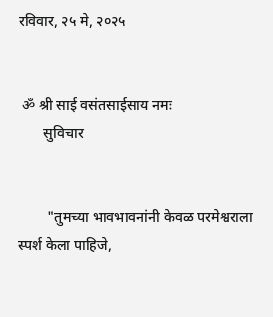रविवार, २५ मे, २०२५


 ॐ श्री साई वसंतसाईसाय नमः
       सुविचार


        "तुमच्या भावभावनांनी केवळ परमेश्वराला स्पर्श केला पाहिजे,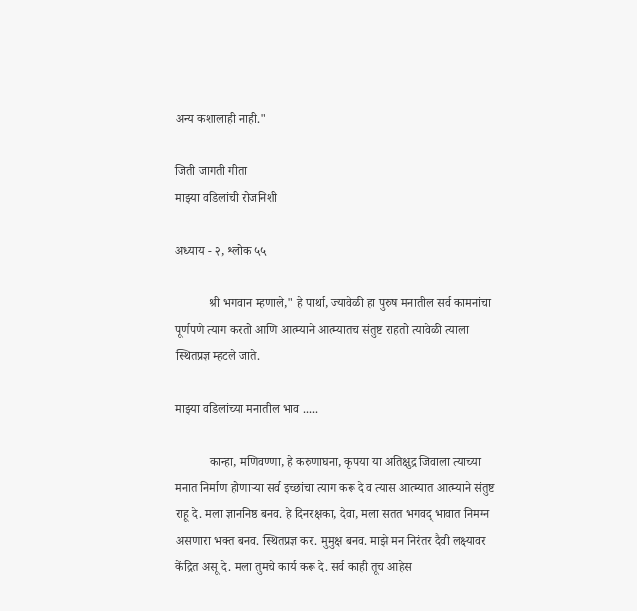अन्य कशालाही नाही."

जिती जागती गीता
माझ्या वडिलांची रोजनिशी

अध्याय - २, श्लोक ५५

           श्री भगवान म्हणाले," हे पार्था, ज्यावेळी हा पुरुष मनातील सर्व कामनांचा पूर्णपणे त्याग करतो आणि आत्म्याने आत्म्यातच संतुष्ट राहतो त्यावेळी त्याला स्थितप्रज्ञ म्हटले जाते.

माझ्या वडिलांच्या मनातील भाव .....

           कान्हा, मणिवण्णा, हे करुणाघना, कृपया या अतिक्षुद्र जिवाला त्याच्या मनात निर्माण होणाऱ्या सर्व इच्छांचा त्याग करू दे व त्यास आत्म्यात आत्म्याने संतुष्ट राहू दे. मला ज्ञाननिष्ठ बनव. हे दिनरक्षका, देवा, मला सतत भगवद् भावात निमग्न असणारा भक्त बनव. स्थितप्रज्ञ कर. मुमुक्ष बनव. माझे मन निरंतर दैवी लक्ष्यावर केंद्रित असू दे. मला तुमचे कार्य करू दे. सर्व काही तूच आहेस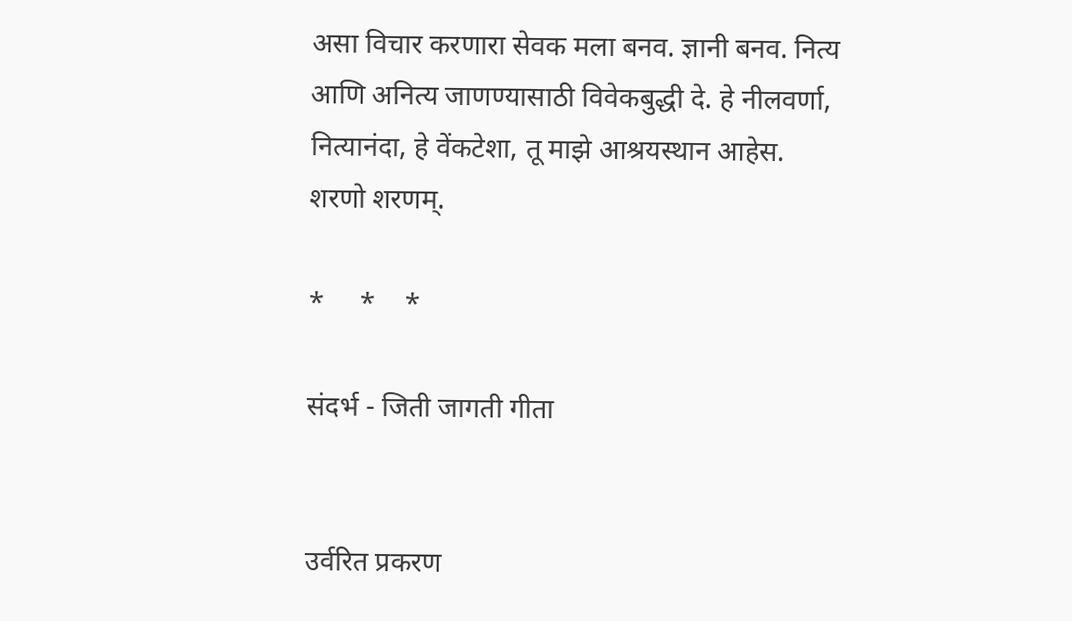असा विचार करणारा सेवक मला बनव. ज्ञानी बनव. नित्य आणि अनित्य जाणण्यासाठी विवेकबुद्धी दे. हे नीलवर्णा, नित्यानंदा, हे वेंकटेशा, तू माझे आश्रयस्थान आहेस. शरणो शरणम्.

*     *    *

संदर्भ - जिती जागती गीता


उर्वरित प्रकरण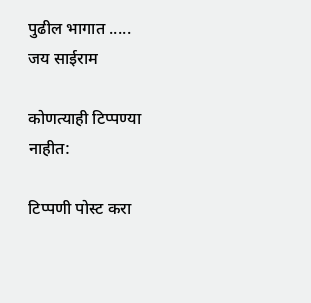पुढील भागात .....
जय साईराम

कोणत्याही टिप्पण्‍या नाहीत:

टिप्पणी पोस्ट करा